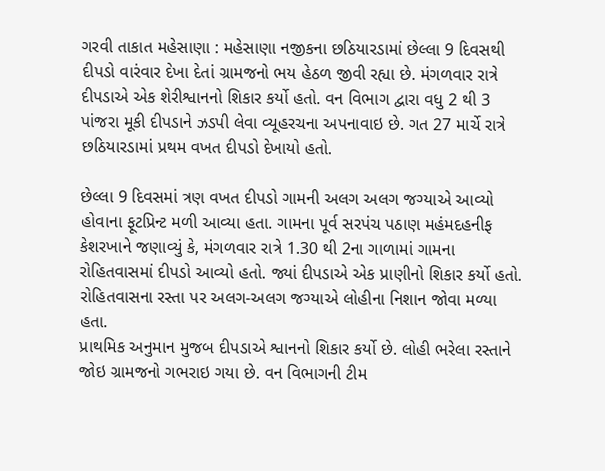ગરવી તાકાત મહેસાણા : મહેસાણા નજીકના છઠિયારડામાં છેલ્લા 9 દિવસથી દીપડો વારંવાર દેખા દેતાં ગ્રામજનો ભય હેઠળ જીવી રહ્યા છે. મંગળવાર રાત્રે દીપડાએ એક શેરીશ્વાનનો શિકાર કર્યો હતો. વન વિભાગ દ્વારા વધુ 2 થી 3 પાંજરા મૂકી દીપડાને ઝડપી લેવા વ્યૂહરચના અપનાવાઇ છે. ગત 27 માર્ચે રાત્રે છઠિયારડામાં પ્રથમ વખત દીપડો દેખાયો હતો.

છેલ્લા 9 દિવસમાં ત્રણ વખત દીપડો ગામની અલગ અલગ જગ્યાએ આવ્યો હોવાના ફૂટપ્રિન્ટ મળી આવ્યા હતા. ગામના પૂર્વ સરપંચ પઠાણ મહંમદહનીફ કેશરખાને જણાવ્યું કે, મંગળવાર રાત્રે 1.30 થી 2ના ગાળામાં ગામના રોહિતવાસમાં દીપડો આવ્યો હતો. જ્યાં દીપડાએ એક પ્રાણીનો શિકાર કર્યો હતો. રોહિતવાસના રસ્તા પર અલગ-અલગ જગ્યાએ લોહીના નિશાન જોવા મળ્યા હતા.
પ્રાથમિક અનુમાન મુજબ દીપડાએ શ્વાનનો શિકાર કર્યો છે. લોહી ભરેલા રસ્તાને જોઇ ગ્રામજનો ગભરાઇ ગયા છે. વન વિભાગની ટીમ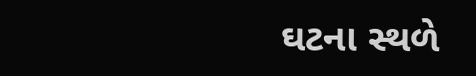ઘટના સ્થળે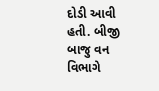દોડી આવી હતી. બીજી બાજુ વન વિભાગે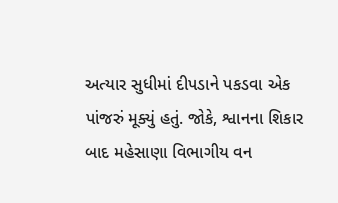અત્યાર સુધીમાં દીપડાને પકડવા એક પાંજરું મૂક્યું હતું. જોકે, શ્વાનના શિકાર બાદ મહેસાણા વિભાગીય વન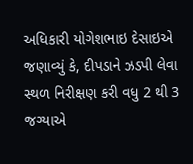અધિકારી યોગેશભાઇ દેસાઇએ જણાવ્યું કે, દીપડાને ઝડપી લેવા સ્થળ નિરીક્ષણ કરી વધુ 2 થી 3 જગ્યાએ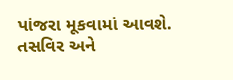પાંજરા મૂકવામાં આવશે.
તસવિર અને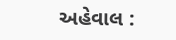અહેવાલ :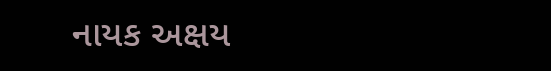નાયક અક્ષય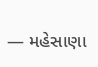— મહેસાણા